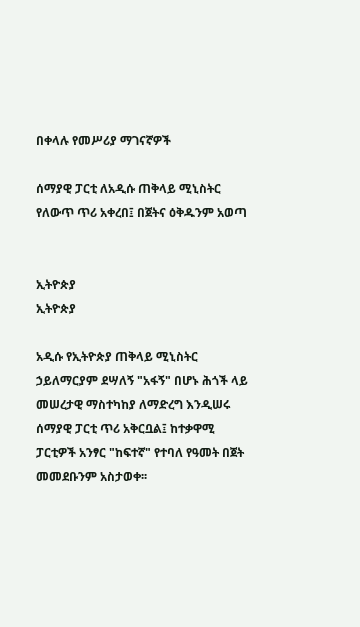በቀላሉ የመሥሪያ ማገናኛዎች

ሰማያዊ ፓርቲ ለአዲሱ ጠቅላይ ሚኒስትር የለውጥ ጥሪ አቀረበ፤ በጀትና ዕቅዱንም አወጣ


ኢትዮጵያ
ኢትዮጵያ

አዲሱ የኢትዮጵያ ጠቅላይ ሚኒስትር ኃይለማርያም ደሣለኝ "አፋኝ" በሆኑ ሕጎች ላይ መሠረታዊ ማስተካከያ ለማድረግ እንዲሠሩ ሰማያዊ ፓርቲ ጥሪ አቅርቧል፤ ከተቃዋሚ ፓርቲዎች አንፃር "ከፍተኛ" የተባለ የዓመት በጀት መመደቡንም አስታወቀ፡፡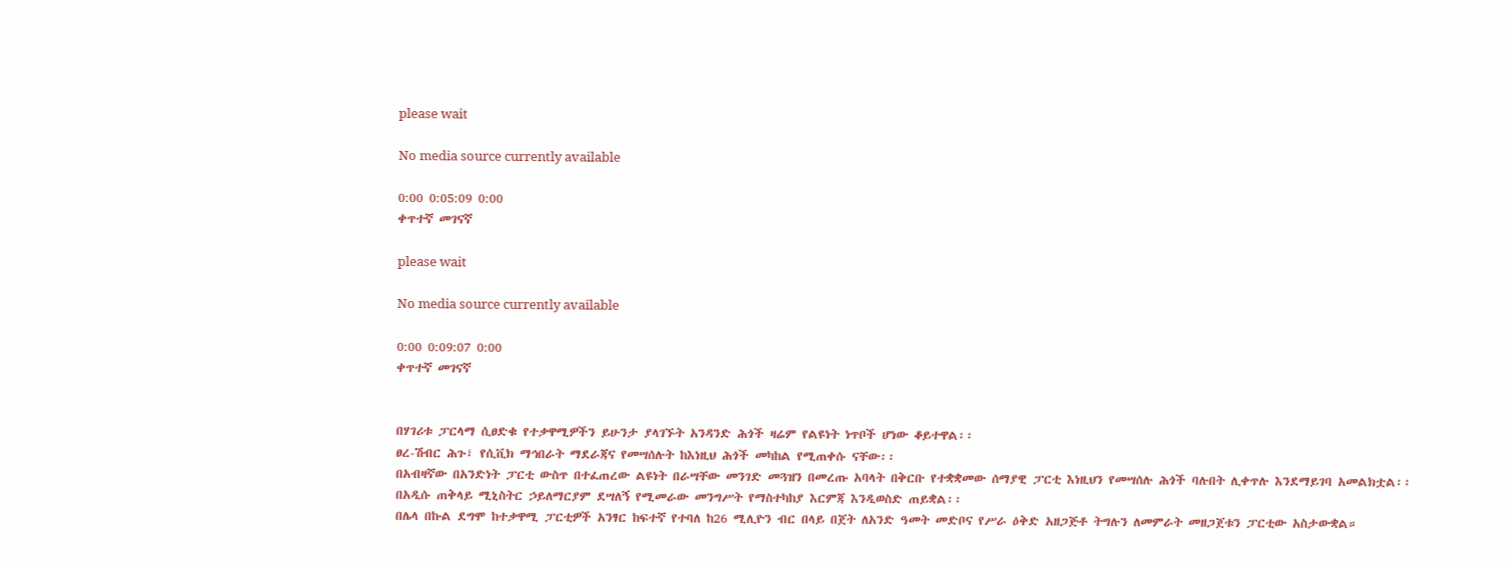please wait

No media source currently available

0:00 0:05:09 0:00
ቀጥተኛ መገናኛ

please wait

No media source currently available

0:00 0:09:07 0:00
ቀጥተኛ መገናኛ


በሃገሪቱ ፓርላማ ሲፀድቁ የተቃዋሚዎችን ይሁንታ ያላገኙት አንዳንድ ሕጎች ዛሬም የልዩነት ነጥቦች ሆነው ቆይተዋል፡፡
ፀረ-ሽብር ሕጉ፣ የሲቪክ ማኅበራት ማደራጃና የመሣሰሉት ከእነዚህ ሕጎች መካከል የሚጠቀሱ ናቸው፡፡
በአብዛኛው በአንድነት ፓርቲ ውስጥ በተፈጠረው ልዩነት በራሣቸው መንገድ መጓዝን በመረጡ አባላት በቅርቡ የተቋቋመው ሰማያዊ ፓርቲ እነዚህን የመሣሰሉ ሕጎች ባሉበት ሊቀጥሉ እንደማይገባ አመልክቷል፡፡
በአዲሱ ጠቅላይ ሚኒስትር ኃይለማርያም ደሣለኝ የሚመራው መንግሥት የማስተካከያ እርምጃ እንዲወስድ ጠይቋል፡፡
በሌላ በኩል ደግሞ ከተቃዋሚ ፓርቲዎች አንፃር ከፍተኛ የተባለ ከ26 ሚሊዮን ብር በላይ በጀት ለአንድ ዓመት መድቦና የሥራ ዕቅድ አዘጋጅቶ ትግሉን ለመምራት መዘጋጀቱን ፓርቲው አስታውቋል።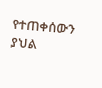የተጠቀሰውን ያህል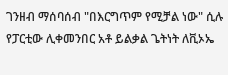ገንዘብ ማሰባሰብ "በእርግጥም የሚቻል ነው" ሲሉ የፓርቲው ሊቀመንበር አቶ ይልቃል ጌትነት ለቪኦኤ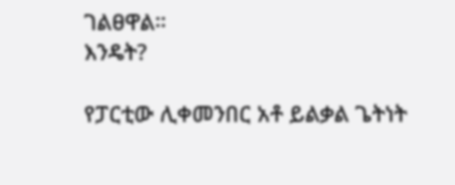ገልፀዋል።
እንዴት?

የፓርቲው ሊቀመንበር አቶ ይልቃል ጌትነት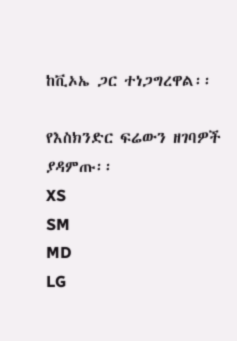ከቪኦኤ ጋር ተነጋግረዋል፡፡

የእስክንድር ፍሬውን ዘገባዎች ያዳምጡ፡፡
XS
SM
MD
LG